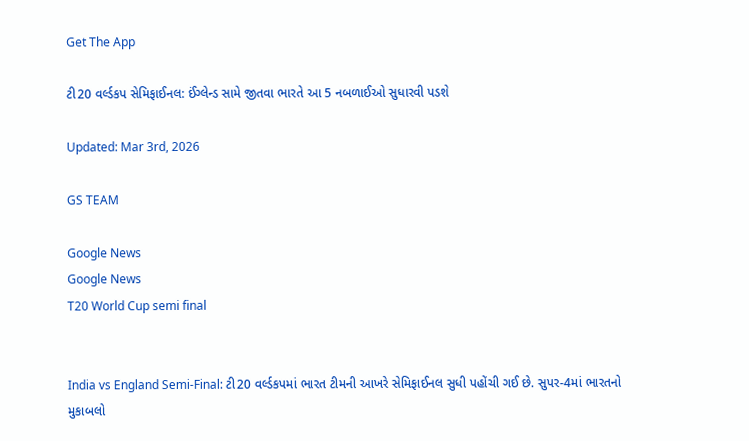Get The App

ટી20 વર્લ્ડકપ સેમિફાઈનલ: ઈંગ્લેન્ડ સામે જીતવા ભારતે આ 5 નબળાઈઓ સુધારવી પડશે

Updated: Mar 3rd, 2026

GS TEAM

Google News
Google News
T20 World Cup semi final


India vs England Semi-Final: ટી20 વર્લ્ડકપમાં ભારત ટીમની આખરે સેમિફાઈનલ સુધી પહોંચી ગઈ છે. સુપર-4માં ભારતનો મુકાબલો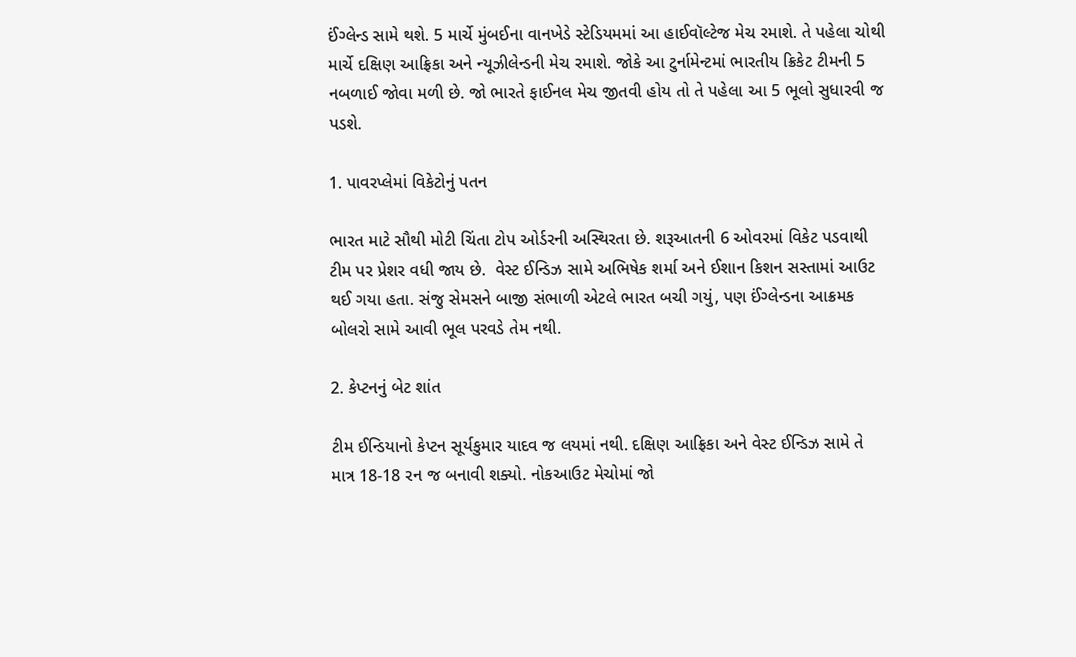ઈંગ્લેન્ડ સામે થશે. 5 માર્ચે મુંબઈના વાનખેડે સ્ટેડિયમમાં આ હાઈવૉલ્ટેજ મેચ રમાશે. તે પહેલા ચોથી માર્ચે દક્ષિણ આફ્રિકા અને ન્યૂઝીલેન્ડની મેચ રમાશે. જોકે આ ટુર્નામેન્ટમાં ભારતીય ક્રિકેટ ટીમની 5 નબળાઈ જોવા મળી છે. જો ભારતે ફાઈનલ મેચ જીતવી હોય તો તે પહેલા આ 5 ભૂલો સુધારવી જ પડશે.

1. પાવરપ્લેમાં વિકેટોનું પતન

ભારત માટે સૌથી મોટી ચિંતા ટોપ ઓર્ડરની અસ્થિરતા છે. શરૂઆતની 6 ઓવરમાં વિકેટ પડવાથી ટીમ પર પ્રેશર વધી જાય છે.  વેસ્ટ ઈન્ડિઝ સામે અભિષેક શર્મા અને ઈશાન કિશન સસ્તામાં આઉટ થઈ ગયા હતા. સંજુ સેમસને બાજી સંભાળી એટલે ભારત બચી ગયું, પણ ઈંગ્લેન્ડના આક્રમક બોલરો સામે આવી ભૂલ પરવડે તેમ નથી.

2. કેપ્ટનનું બેટ શાંત

ટીમ ઈન્ડિયાનો કેપ્ટન સૂર્યકુમાર યાદવ જ લયમાં નથી. દક્ષિણ આફ્રિકા અને વેસ્ટ ઈન્ડિઝ સામે તે માત્ર 18-18 રન જ બનાવી શક્યો. નોકઆઉટ મેચોમાં જો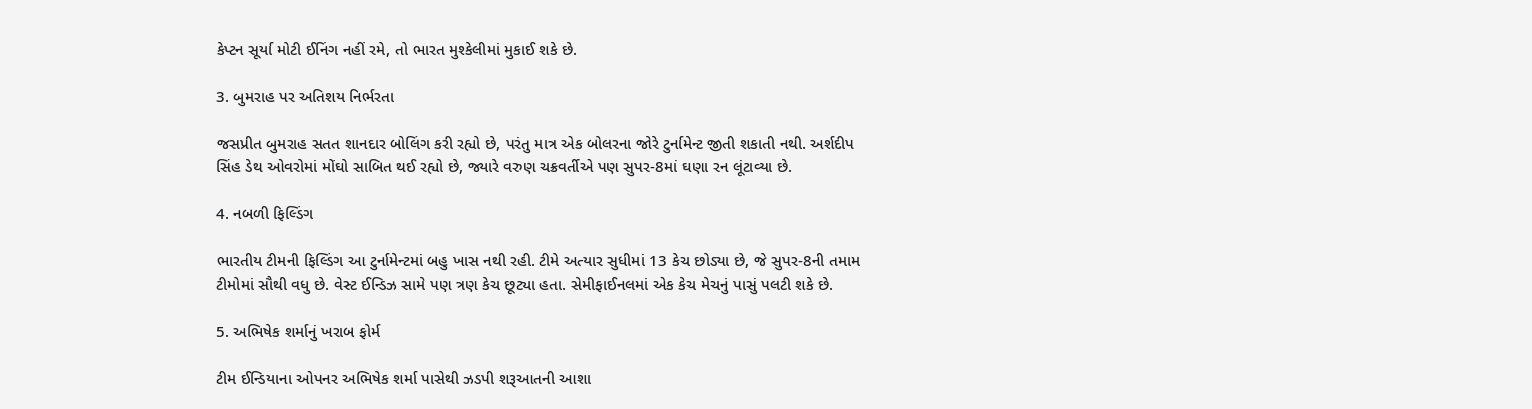કેપ્ટન સૂર્યા મોટી ઈનિંગ નહીં રમે, તો ભારત મુશ્કેલીમાં મુકાઈ શકે છે.

3. બુમરાહ પર અતિશય નિર્ભરતા

જસપ્રીત બુમરાહ સતત શાનદાર બોલિંગ કરી રહ્યો છે, પરંતુ માત્ર એક બોલરના જોરે ટુર્નામેન્ટ જીતી શકાતી નથી. અર્શદીપ સિંહ ડેથ ઓવરોમાં મોંઘો સાબિત થઈ રહ્યો છે, જ્યારે વરુણ ચક્રવર્તીએ પણ સુપર-8માં ઘણા રન લૂંટાવ્યા છે.

4. નબળી ફિલ્ડિંગ

ભારતીય ટીમની ફિલ્ડિંગ આ ટુર્નામેન્ટમાં બહુ ખાસ નથી રહી. ટીમે અત્યાર સુધીમાં 13 કેચ છોડ્યા છે, જે સુપર-8ની તમામ ટીમોમાં સૌથી વધુ છે. વેસ્ટ ઈન્ડિઝ સામે પણ ત્રણ કેચ છૂટ્યા હતા. સેમીફાઈનલમાં એક કેચ મેચનું પાસું પલટી શકે છે.

5. અભિષેક શર્માનું ખરાબ ફોર્મ

ટીમ ઈન્ડિયાના ઓપનર અભિષેક શર્મા પાસેથી ઝડપી શરૂઆતની આશા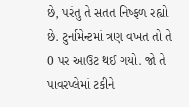છે, પરંતુ તે સતત નિષ્ફળ રહ્યો છે. ટુર્નામેન્ટમાં ત્રણ વખત તો તે 0 પર આઉટ થઈ ગયો. જો તે પાવરપ્લેમાં ટકીને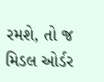રમશે, તો જ મિડલ ઓર્ડર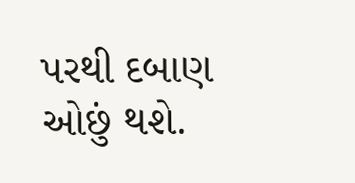પરથી દબાણ ઓછું થશે.